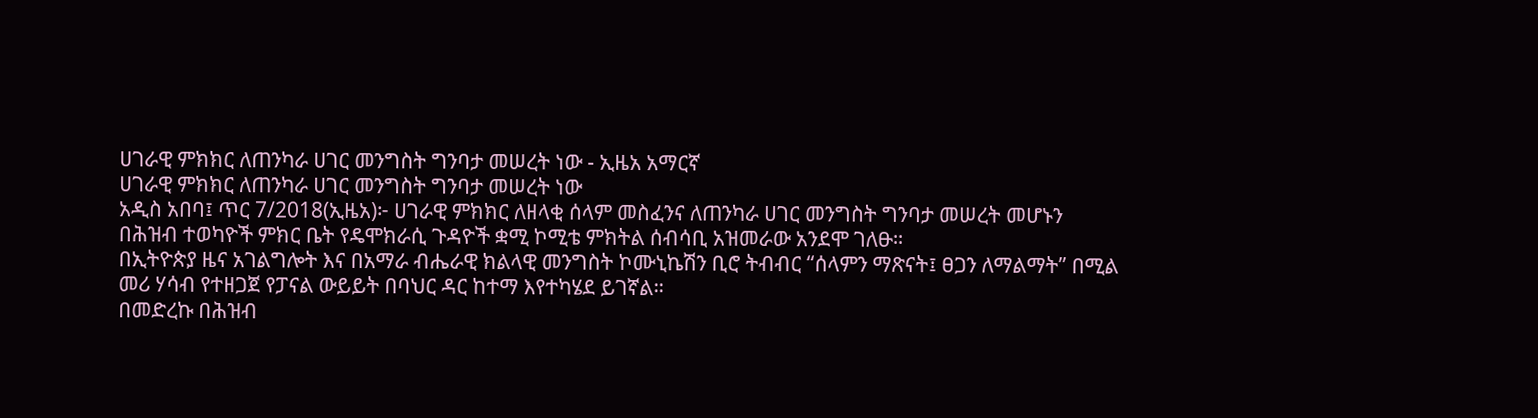ሀገራዊ ምክክር ለጠንካራ ሀገር መንግስት ግንባታ መሠረት ነው - ኢዜአ አማርኛ
ሀገራዊ ምክክር ለጠንካራ ሀገር መንግስት ግንባታ መሠረት ነው
አዲስ አበባ፤ ጥር 7/2018(ኢዜአ)፦ ሀገራዊ ምክክር ለዘላቂ ሰላም መስፈንና ለጠንካራ ሀገር መንግስት ግንባታ መሠረት መሆኑን በሕዝብ ተወካዮች ምክር ቤት የዴሞክራሲ ጉዳዮች ቋሚ ኮሚቴ ምክትል ሰብሳቢ አዝመራው አንደሞ ገለፁ።
በኢትዮጵያ ዜና አገልግሎት እና በአማራ ብሔራዊ ክልላዊ መንግስት ኮሙኒኬሽን ቢሮ ትብብር “ሰላምን ማጽናት፤ ፀጋን ለማልማት” በሚል መሪ ሃሳብ የተዘጋጀ የፓናል ውይይት በባህር ዳር ከተማ እየተካሄደ ይገኛል።
በመድረኩ በሕዝብ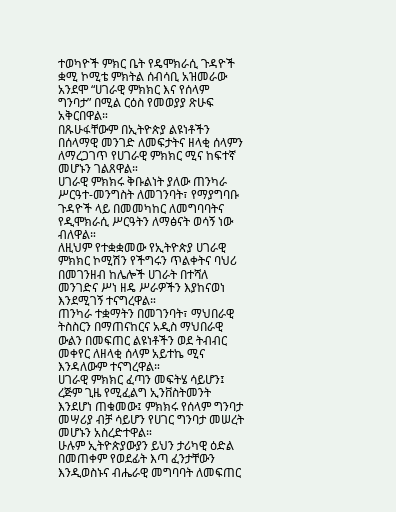ተወካዮች ምክር ቤት የዴሞክራሲ ጉዳዮች ቋሚ ኮሚቴ ምክትል ሰብሳቢ አዝመራው አንደሞ “ሀገራዊ ምክክር እና የሰላም ግንባታ” በሚል ርዕስ የመወያያ ጽሁፍ አቅርበዋል።
በጹሁፋቸውም በኢትዮጵያ ልዩነቶችን በሰላማዊ መንገድ ለመፍታትና ዘላቂ ሰላምን ለማረጋገጥ የሀገራዊ ምክክር ሚና ከፍተኛ መሆኑን ገልጸዋል።
ሀገራዊ ምክክሩ ቅቡልነት ያለው ጠንካራ ሥርዓተ-መንግስት ለመገንባት፣ የማያግባቡ ጉዳዮች ላይ በመመካከር ለመግባባትና የዲሞክራሲ ሥርዓትን ለማፅናት ወሳኝ ነው ብለዋል።
ለዚህም የተቋቋመው የኢትዮጵያ ሀገራዊ ምክክር ኮሚሽን የችግሩን ጥልቀትና ባህሪ በመገንዘብ ከሌሎች ሀገራት በተሻለ መንገድና ሥነ ዘዴ ሥራዎችን እያከናወነ እንደሚገኝ ተናግረዋል።
ጠንካራ ተቋማትን በመገንባት፣ ማህበራዊ ትስስርን በማጠናከርና አዲስ ማህበራዊ ውልን በመፍጠር ልዩነቶችን ወደ ትብብር መቀየር ለዘላቂ ሰላም አይተኬ ሚና እንዳለውም ተናግረዋል።
ሀገራዊ ምክክር ፈጣን መፍትሄ ሳይሆን፤ ረጅም ጊዜ የሚፈልግ ኢንቨስትመንት እንደሆነ ጠቁመው፤ ምክክሩ የሰላም ግንባታ መሣሪያ ብቻ ሳይሆን የሀገር ግንባታ መሠረት መሆኑን አስረድተዋል።
ሁሉም ኢትዮጵያውያን ይህን ታሪካዊ ዕድል በመጠቀም የወደፊት እጣ ፈንታቸውን እንዲወስኑና ብሔራዊ መግባባት ለመፍጠር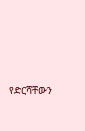የድርሻቸውን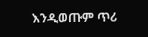እንዲወጡም ጥሪ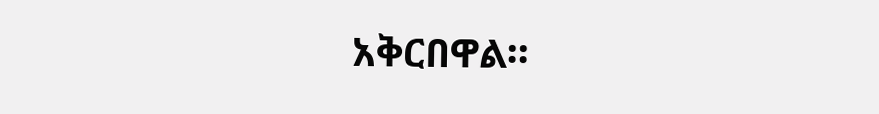አቅርበዋል።